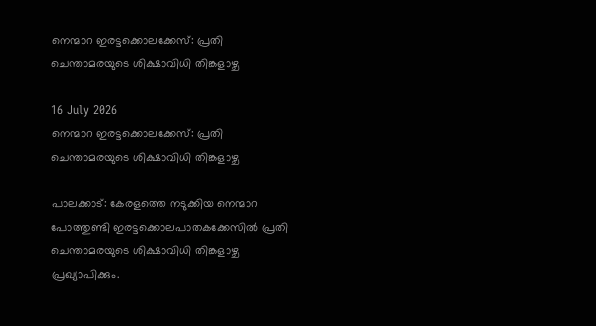നെന്മാറ ഇരട്ടക്കൊലക്കേസ്: പ്രതി ചെന്താമരയുടെ ശിക്ഷാവിധി തിങ്കളാഴ്ച

16 July 2026
നെന്മാറ ഇരട്ടക്കൊലക്കേസ്: പ്രതി ചെന്താമരയുടെ ശിക്ഷാവിധി തിങ്കളാഴ്ച

പാലക്കാട്: കേരളത്തെ നടുക്കിയ നെന്മാറ പോത്തുണ്ടി ഇരട്ടക്കൊലപാതകക്കേസിൽ പ്രതി ചെന്താമരയുടെ ശിക്ഷാവിധി തിങ്കളാഴ്ച പ്രഖ്യാപിക്കും.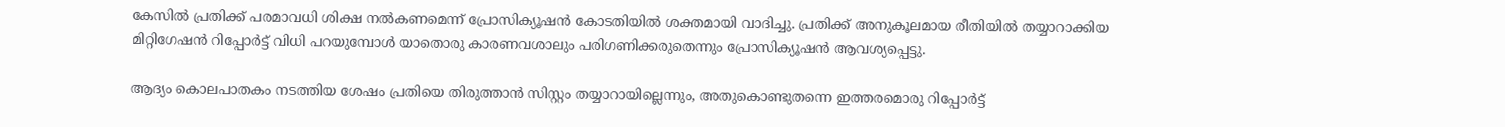കേസിൽ പ്രതിക്ക് പരമാവധി ശിക്ഷ നൽകണമെന്ന് പ്രോസിക്യൂഷൻ കോടതിയിൽ ശക്തമായി വാദിച്ചു. പ്രതിക്ക് അനുകൂലമായ രീതിയിൽ തയ്യാറാക്കിയ മിറ്റിഗേഷൻ റിപ്പോർട്ട് വിധി പറയുമ്പോൾ യാതൊരു കാരണവശാലും പരിഗണിക്കരുതെന്നും പ്രോസിക്യൂഷൻ ആവശ്യപ്പെട്ടു.

ആദ്യം കൊലപാതകം നടത്തിയ ശേഷം പ്രതിയെ തിരുത്താൻ സിസ്റ്റം തയ്യാറായില്ലെന്നും, അതുകൊണ്ടുതന്നെ ഇത്തരമൊരു റിപ്പോർട്ട്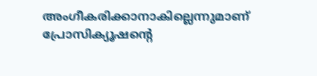അംഗീകരിക്കാനാകില്ലെന്നുമാണ് പ്രോസിക്യൂഷന്റെ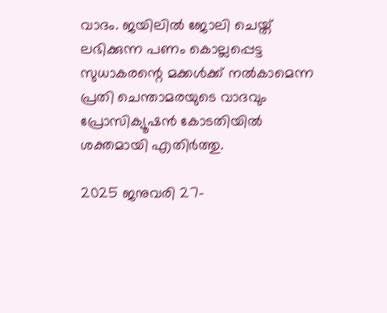വാദം. ജയിലിൽ ജോലി ചെയ്ത് ലഭിക്കുന്ന പണം കൊല്ലപ്പെട്ട സുധാകരന്റെ മക്കൾക്ക് നൽകാമെന്ന പ്രതി ചെന്താമരയുടെ വാദവും പ്രോസിക്യൂഷൻ കോടതിയിൽ ശക്തമായി എതിർത്തു.

2025 ജനുവരി 27-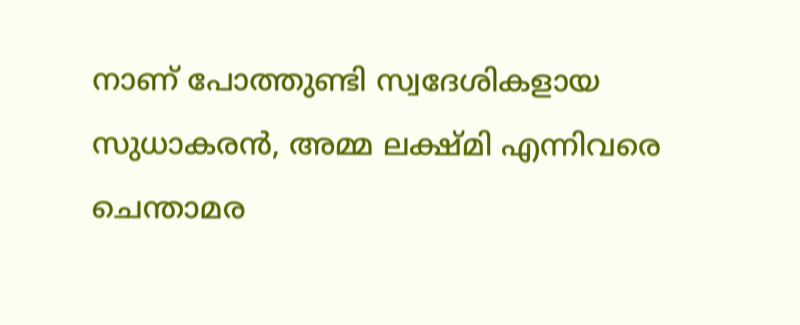നാണ് പോത്തുണ്ടി സ്വദേശികളായ സുധാകരൻ, അമ്മ ലക്ഷ്മി എന്നിവരെ ചെന്താമര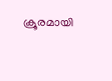ക്രൂരമായി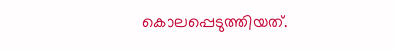കൊലപ്പെടുത്തിയത്.